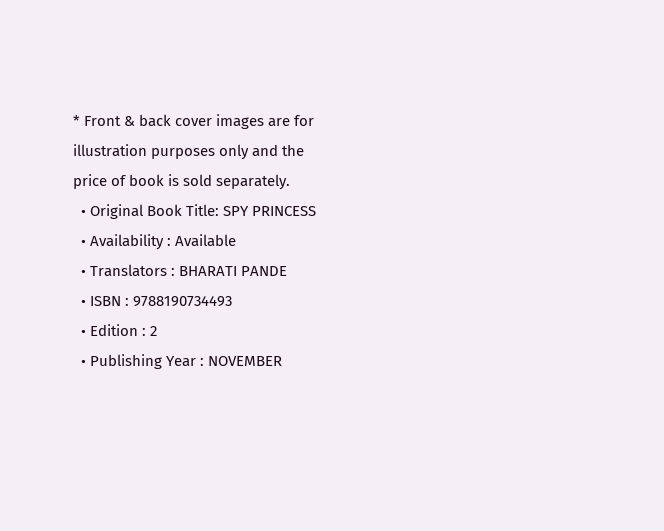* Front & back cover images are for illustration purposes only and the price of book is sold separately.
  • Original Book Title: SPY PRINCESS
  • Availability : Available
  • Translators : BHARATI PANDE
  • ISBN : 9788190734493
  • Edition : 2
  • Publishing Year : NOVEMBER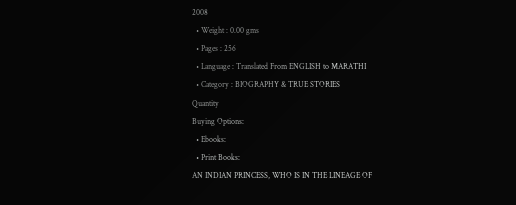2008
  • Weight : 0.00 gms
  • Pages : 256
  • Language : Translated From ENGLISH to MARATHI
  • Category : BIOGRAPHY & TRUE STORIES
Quantity
Buying Options:
  • Ebooks:
  • Print Books:
AN INDIAN PRINCESS, WHO IS IN THE LINEAGE OF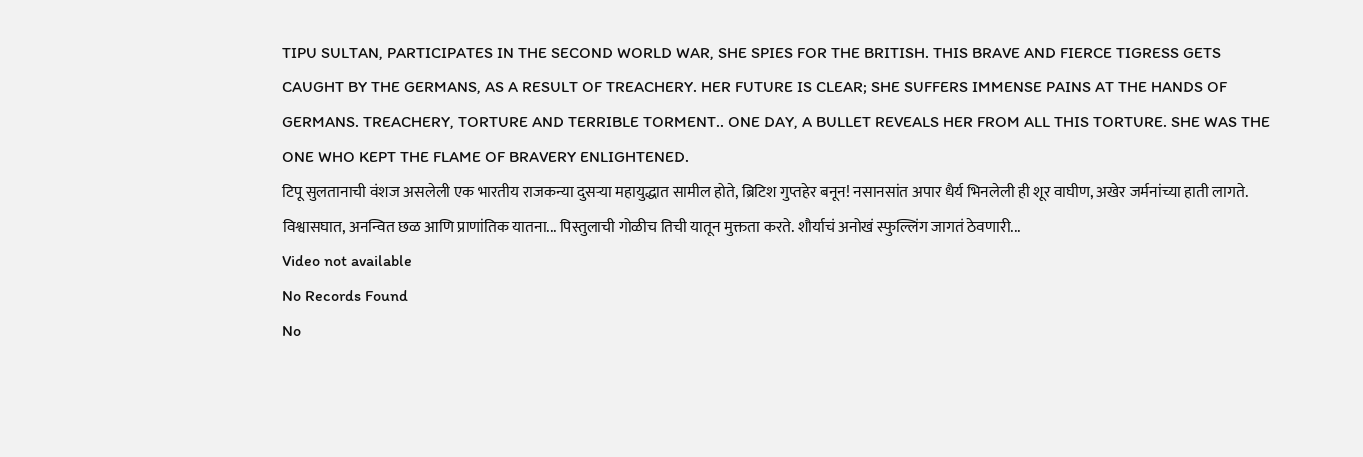TIPU SULTAN, PARTICIPATES IN THE SECOND WORLD WAR, SHE SPIES FOR THE BRITISH. THIS BRAVE AND FIERCE TIGRESS GETS CAUGHT BY THE GERMANS, AS A RESULT OF TREACHERY. HER FUTURE IS CLEAR; SHE SUFFERS IMMENSE PAINS AT THE HANDS OF GERMANS. TREACHERY, TORTURE AND TERRIBLE TORMENT.. ONE DAY, A BULLET REVEALS HER FROM ALL THIS TORTURE. SHE WAS THE ONE WHO KEPT THE FLAME OF BRAVERY ENLIGHTENED.
टिपू सुलतानाची वंशज असलेली एक भारतीय राजकन्या दुसऱ्या महायुद्धात सामील होते, ब्रिटिश गुप्तहेर बनून! नसानसांत अपार धैर्य भिनलेली ही शूर वाघीण, अखेर जर्मनांच्या हाती लागते. विश्वासघात, अनन्वित छळ आणि प्राणांतिक यातना... पिस्तुलाची गोळीच तिची यातून मुक्तता करते. शौर्याचं अनोखं स्फुल्लिंग जागतं ठेवणारी...
Video not available
No Records Found
No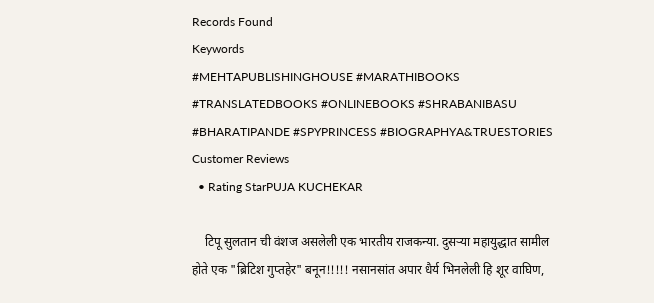Records Found
Keywords
#MEHTAPUBLISHINGHOUSE #MARATHIBOOKS #TRANSLATEDBOOKS #ONLINEBOOKS #SHRABANIBASU #BHARATIPANDE #SPYPRINCESS #BIOGRAPHYA&TRUESTORIES
Customer Reviews
  • Rating StarPUJA KUCHEKAR

    टिपू सुलतान ची वंशज असलेली एक भारतीय राजकन्या. दुसऱ्या महायुद्धात सामील होते एक "ब्रिटिश गुप्तहेर" बनून!!!!! नसानसांत अपार धैर्य भिनलेली हि शूर वाघिण,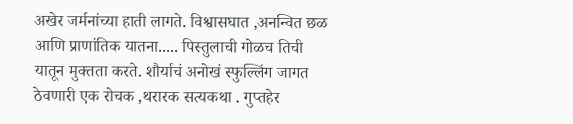अखेर जर्मनांच्या हाती लागते. विश्वासघात ,अनन्वित छळ आणि प्राणांतिक यातना..... पिस्तुलाची गोळच तिची यातून मुक्तता करते. शौर्याचं अनोखं स्फुल्लिंग जागत ठेवणारी एक रोचक ,थरारक सत्यकथा . गुप्तहेर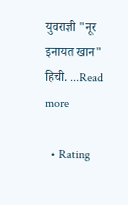युवराज्ञी "नूर इनायत खान" हिची. ...Read more

  • Rating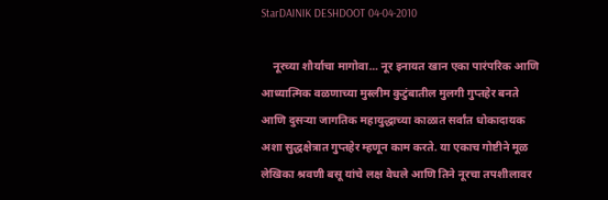StarDAINIK DESHDOOT 04-04-2010

    नूरच्या शौर्याचा मागोवा... नूर इनायत खान एका पारंपरिक आणि आध्यात्मिक वळणाच्या मुस्लीम कुटुंबातील मुलगी गुप्तहेर बनते आणि दुसऱ्या जागतिक महायुद्धाच्या काळात सर्वांत धोकादायक अशा सुद्धक्षेत्रात गुप्तहेर म्हणून काम करते. या एकाच गोष्टीने मूळ लेखिका श्रवणी बसू यांचे लक्ष वेधले आणि तिने नूरचा तपशीलावर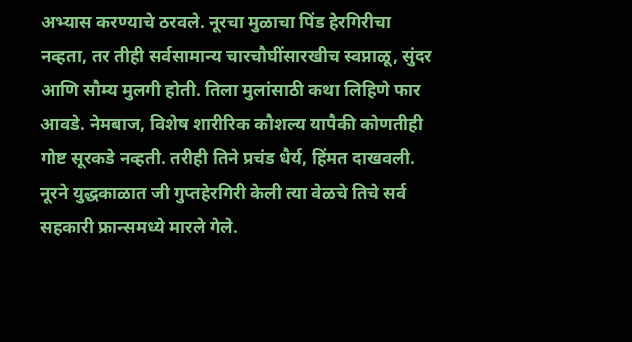अभ्यास करण्याचे ठरवले. नूरचा मुळाचा पिंड हेरगिरीचा नव्हता, तर तीही सर्वसामान्य चारचौघींसारखीच स्वप्नाळू, सुंदर आणि सौम्य मुलगी होती. तिला मुलांसाठी कथा लिहिणे फार आवडे. नेमबाज, विशेष शारीरिक कौशल्य यापैकी कोणतीही गोष्ट सूरकडे नव्हती. तरीही तिने प्रचंड धैर्य, हिंमत दाखवली. नूरने युद्धकाळात जी गुप्तहेरगिरी केली त्या वेळचे तिचे सर्व सहकारी फ्रान्समध्ये मारले गेले.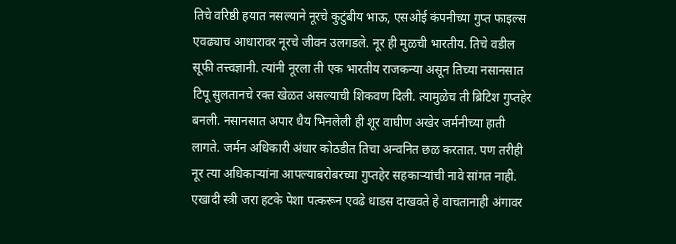तिचे वरिष्ठी हयात नसल्याने नूरचे कुटुंबीय भाऊ, एसओई कंपनीच्या गुप्त फाइल्स एवढ्याच आधारावर नूरचे जीवन उलगडले. नूर ही मुळची भारतीय. तिचे वडील सूफी तत्त्वज्ञानी. त्यांनी नूरला ती एक भारतीय राजकन्या असून तिच्या नसानसात टिपू सुलतानचे रक्त खेळत असल्याची शिकवण दिली. त्यामुळेच ती ब्रिटिश गुप्तहेर बनली. नसानसात अपार धैय भिनलेली ही शूर वाघीण अखेर जर्मनीच्या हाती लागते. जर्मन अधिकारी अंधार कोठडीत तिचा अन्वनित छळ करतात. पण तरीही नूर त्या अधिकाऱ्यांना आपल्याबरोबरच्या गुप्तहेर सहकाऱ्यांची नावे सांगत नाही. एखादी स्त्री जरा हटके पेशा पत्करून एवढे धाडस दाखवते हे वाचतानाही अंगावर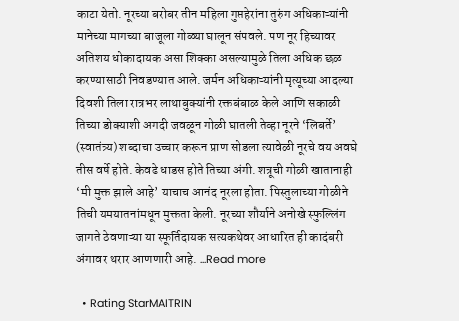काटा येतो. नूरच्या बरोबर तीन महिला गुप्तहेरांना तुरुंग अधिकाऱ्यांनी मानेच्या मागच्या बाजूला गोळ्या घालून संपवले. पण नूर हिच्यावर अतिशय धोकादायक असा शिक्का असल्यामुळे तिला अधिक छळ करण्यासाठी निवडण्यात आले. जर्मन अधिकाऱ्यांनी मृत्यूच्या आदल्या दिवशी तिला रात्रभर लाथाबुक्यांनी रक्तबंबाळ केले आणि सकाळी तिच्या डोक्याशी अगदी जवळून गोळी घातली तेव्हा नूरने ‘लिबर्ते’ (स्वातंत्र्य) शब्दाचा उच्चार करून प्राण सोडला त्यावेळी नूरचे वय अवघे तीस वर्षे होते. केवढे धाडस होते तिच्या अंगी. शत्रूची गोळी खातानाही ‘मी मुक्त झाले आहे’ याचाच आनंद नूरला होता. पिस्तुलाच्या गोळीने तिची यमयातनांमधून मुक्तता केली. नूरच्या शौर्याने अनोखे स्फुल्लिंग जागते ठेवणाऱ्या या स्फूर्तिदायक सत्यकथेवर आधारित ही कादंबरी अंगावर थरार आणणारी आहे. ...Read more

  • Rating StarMAITRIN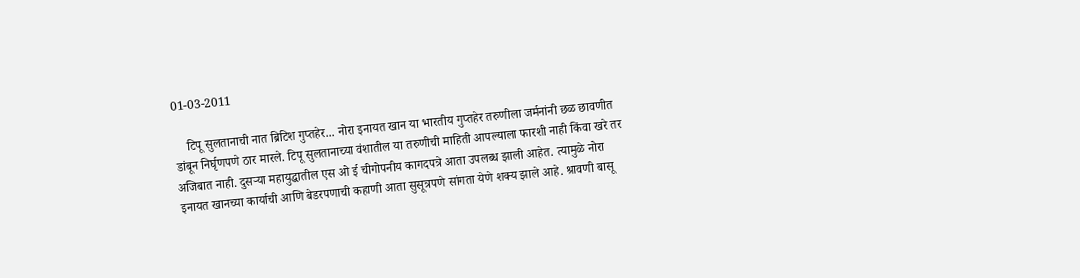01-03-2011

    टिपू सुलतानाची नात ब्रिटिश गुप्तहेर... नोरा इनायत खान या भारतीय गुप्तहेर तरुणीला जर्मनांनी छळ छावणीत डांबून निर्घृणपणे ठार मारले. टिपू सुलतानाच्या वंशातील या तरुणीची माहिती आपल्याला फारशी नाही किंवा खरे तर अजिबात नाही. दुसऱ्या महायुद्धातील एस ओ ई चीगोपनीय कागदपत्रे आता उपलब्ध झाली आहेत. त्यामुळे नोरा इनायत खानच्या कार्याची आणि बेडरपणाची कहाणी आता सुसूत्रपणे सांगता येणे शक्य झाले आहे. श्रावणी बासू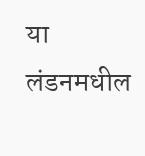या लंडनमधील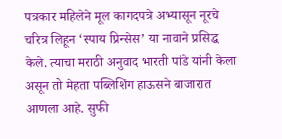पत्रकार महिलेने मूल कागदपत्रे अभ्यासून नूरचे चरित्र लिहून ‘स्पाय प्रिन्सेस’ या नावाने प्रसिद्ध केले. त्याचा मराठी अनुवाद भारती पांडे यांनी केला असून तो मेहता पब्लिशिंग हाऊसने बाजारात आणला आहे. सुफी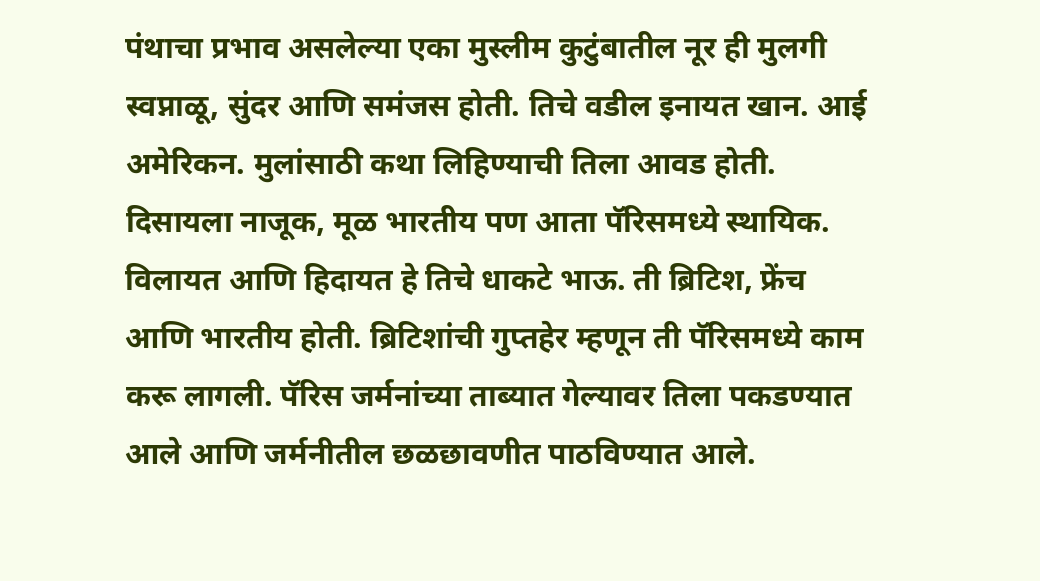पंथाचा प्रभाव असलेल्या एका मुस्लीम कुटुंबातील नूर ही मुलगी स्वप्नाळू, सुंदर आणि समंजस होती. तिचे वडील इनायत खान. आई अमेरिकन. मुलांसाठी कथा लिहिण्याची तिला आवड होती. दिसायला नाजूक, मूळ भारतीय पण आता पॅरिसमध्ये स्थायिक. विलायत आणि हिदायत हे तिचे धाकटे भाऊ. ती ब्रिटिश, फ्रेंच आणि भारतीय होती. ब्रिटिशांची गुप्तहेर म्हणून ती पॅरिसमध्ये काम करू लागली. पॅरिस जर्मनांच्या ताब्यात गेल्यावर तिला पकडण्यात आले आणि जर्मनीतील छळछावणीत पाठविण्यात आले.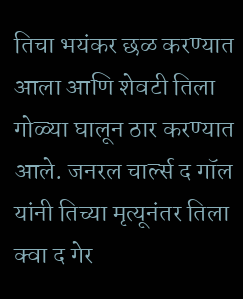तिचा भयंकर छळ करण्यात आला आणि शेवटी तिला गोळ्या घालून ठार करण्यात आले. जनरल चार्ल्स द गॉल यांनी तिच्या मृत्यूनंतर तिला क्वा द गेर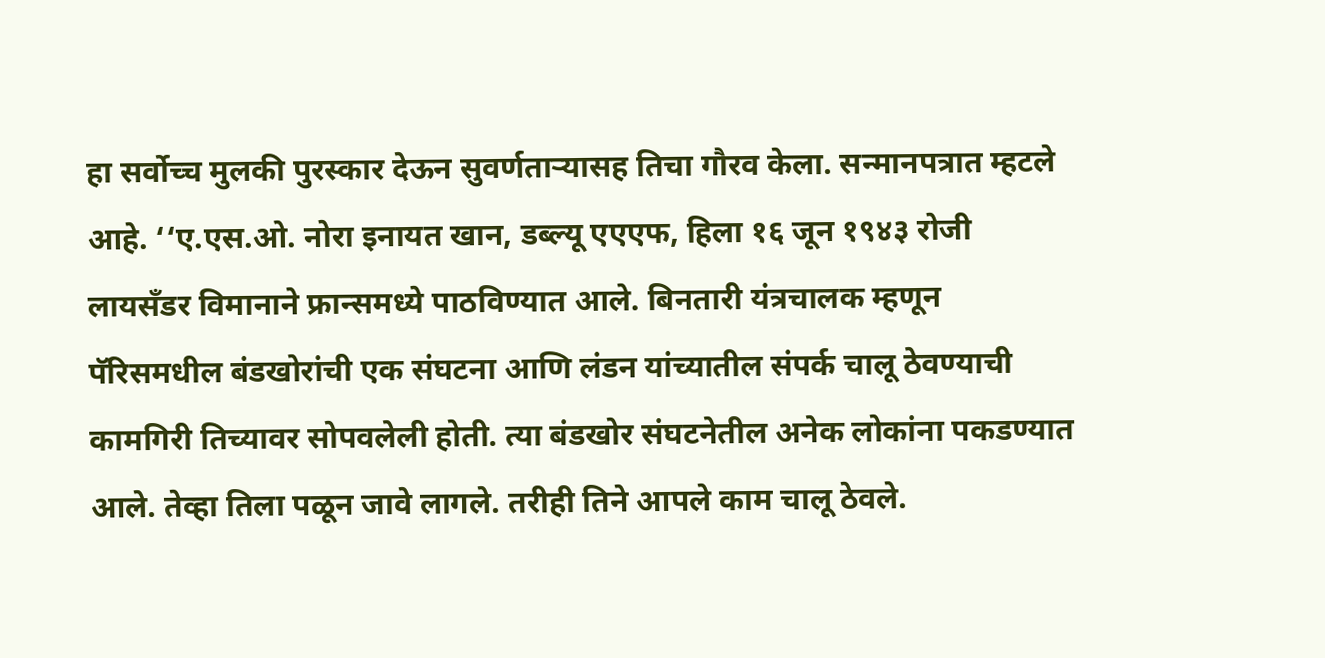हा सर्वोच्च मुलकी पुरस्कार देऊन सुवर्णताऱ्यासह तिचा गौरव केला. सन्मानपत्रात म्हटले आहे. ‘‘ए.एस.ओ. नोरा इनायत खान, डब्ल्यू एएएफ, हिला १६ जून १९४३ रोजी लायसँडर विमानाने फ्रान्समध्ये पाठविण्यात आले. बिनतारी यंत्रचालक म्हणून पॅरिसमधील बंडखोरांची एक संघटना आणि लंडन यांच्यातील संपर्क चालू ठेवण्याची कामगिरी तिच्यावर सोपवलेली होती. त्या बंडखोर संघटनेतील अनेक लोकांना पकडण्यात आले. तेव्हा तिला पळून जावे लागले. तरीही तिने आपले काम चालू ठेवले.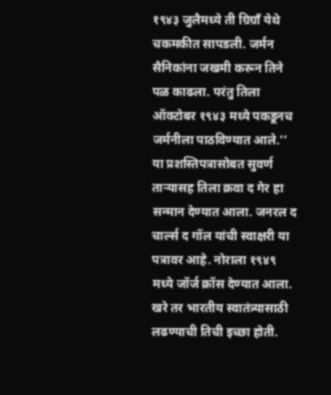१९४३ जुलैमध्ये ती ग्रिग्राँ येथे चकमकीत सापडली. जर्मन सैनिकांना जखमी करून तिने पळ काढला. परंतु तिला ऑक्टोबर १९४३ मध्ये पकडूनच जर्मनीला पाठविण्यात आले.’’ या प्रशस्तिपत्रासोबत सुवर्ण ताऱ्यासह तिला क्रवा द गेर हा सन्मान देण्यात आला. जनरल द चार्ल्स द गॉल यांची स्वाक्षरी या पत्रावर आहे. नोराला १९४९ मध्ये जॉर्ज क्रॉस देण्यात आला. खरे तर भारतीय स्वातंत्र्यासाठी लढण्याची तिची इच्छा होती.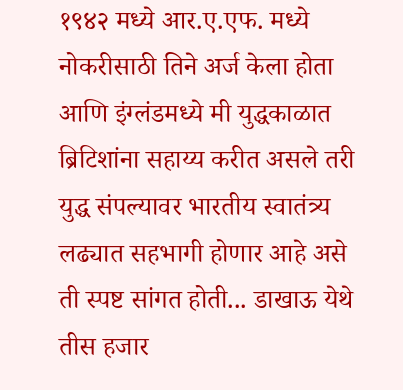१९४२ मध्ये आर.ए.एफ. मध्ये नोकरीसाठी तिने अर्ज केला होता आणि इंग्लंडमध्ये मी युद्धकाळात ब्रिटिशांना सहाय्य करीत असले तरी युद्ध संपल्यावर भारतीय स्वातंत्र्य लढ्यात सहभागी होणार आहे असे ती स्पष्ट सांगत होती... डाखाऊ येथे तीस हजार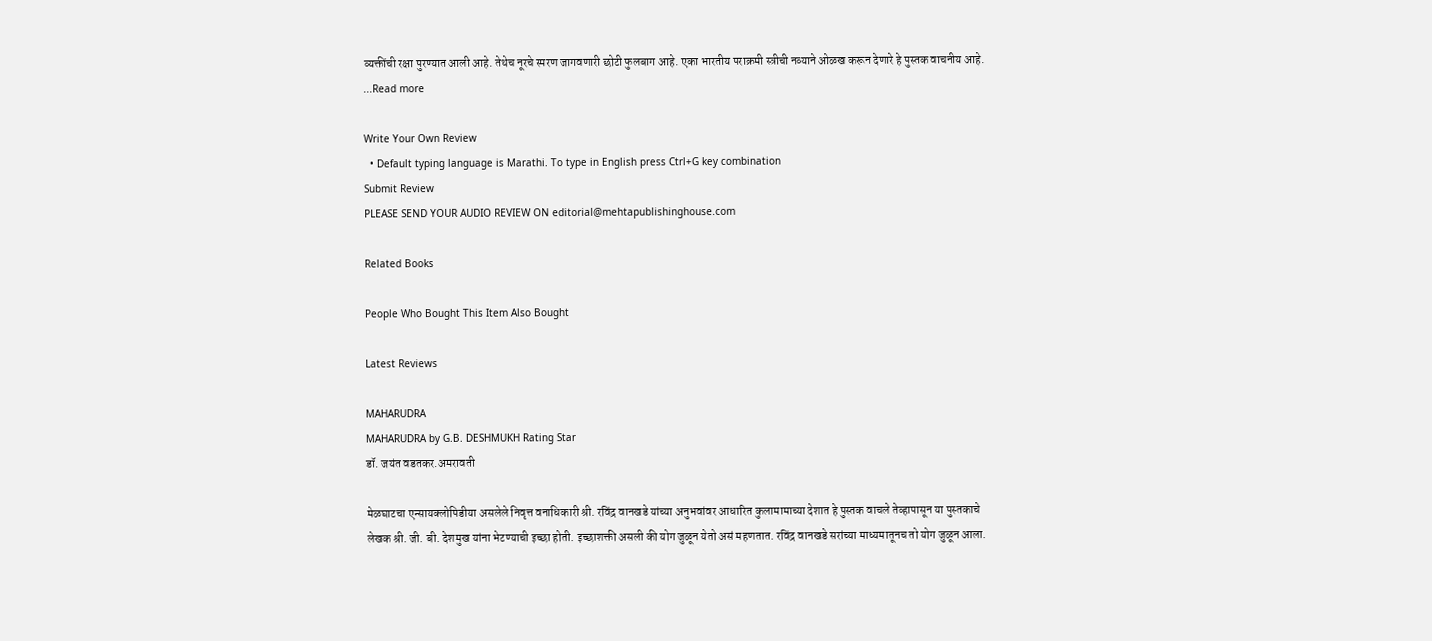व्यक्तींची रक्षा पुरण्यात आली आहे. तेथेच नूरचे स्मरण जागवणारी छोटी फुलबाग आहे. एका भारतीय पराक्रमी स्त्रीची नव्याने ओळख करून देणारे हे पुस्तक वाचनीय आहे. ...Read more

Write Your Own Review
  • Default typing language is Marathi. To type in English press Ctrl+G key combination
Submit Review
PLEASE SEND YOUR AUDIO REVIEW ON editorial@mehtapublishinghouse.com

Related Books

People Who Bought This Item Also Bought

Latest Reviews

MAHARUDRA
MAHARUDRA by G.B. DESHMUKH Rating Star
डॉ. जयंत वडतकर.अमरावती

मेळघाटचा एन्सायक्लोपिडीया असलेले निवृत्त वनाधिकारी श्री. रविंद्र वानखडे यांच्या अनुभवांवर आधारित कुलामामाच्या देशात हे पुस्तक वाचले तेव्हापासून या पुस्तकाचे लेखक श्री. जी. बी. देशमुख यांना भेटण्याची इच्छा होती. इच्छाशक्ती असली की योग जुळून येतो असं महणतात. रविंद्र वानखडे सरांच्या माध्यमातूनच तो योग जुळून आला.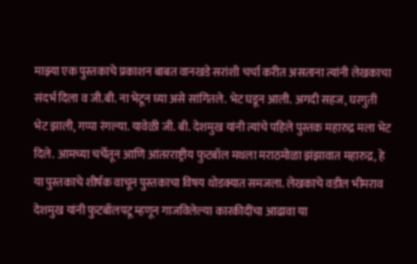माझ्या एक पुस्तकाचे प्रकाशन बाबत वानखडे सरांशी चर्चा करीत असताना त्यांनी लेखकाचा संदर्भ दिला व जी.बी. ना भेटून घ्या असे सांगितले. भेट घडून आली. अगदी सहज, घरगुती भेट झाली, गप्पा रंगल्या. यावेळी जी. बी. देशमुख यांनी त्यांचे पहिले पुस्तक महारुद्र मला भेट दिले. आमच्या चर्चेतून आणि आंतरराष्ट्रीय फुटबॉल मथला मराठमोळा झंझावात महारुद्र, हे या पुस्तकाचे शीर्षक वाचून पुस्तकाचा विषय थोडक्यात समजला. लेखकाचे वडील भीमराव देशमुख यांनी फुटबॉलपटू म्हणून गाजविलेल्या कारकीदींचा आढावा या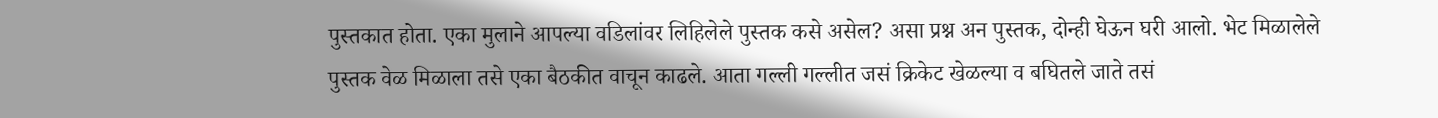पुस्तकात होता. एका मुलाने आपल्या वडिलांवर लिहिलेले पुस्तक कसे असेल? असा प्रश्न अन पुस्तक, दोन्ही घेऊन घरी आलो. भेट मिळालेले पुस्तक वेळ मिळाला तसे एका बैठकीत वाचून काढले. आता गल्ली गल्लीत जसं क्रिकेट खेळल्या व बघितले जाते तसं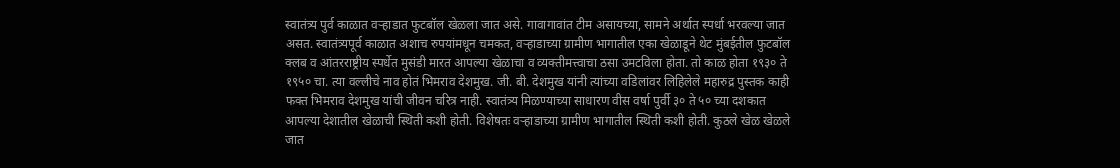स्वातंत्र्य पुर्व काळात वऱ्हाडात फुटबॉल खेळला जात असे. गावागावांत टीम असायच्या, सामने अर्थात स्पर्धा भरवल्या जात असत. स्वातंत्र्यपूर्व काळात अशाच रुपयांमधून चमकत, वऱ्हाडाच्या ग्रामीण भागातील एका खेळाडूने थेट मुंबईतील फुटबॉल क्लब व आंतरराष्ट्रीय स्पर्धेत मुसंडी मारत आपल्या खेळाचा व व्यक्तीमत्त्वाचा ठसा उमटविला होता. तो काळ होता १९३० ते १९५० चा. त्या वल्लीचे नाव होतं भिमराव देशमुख. जी. बी. देशमुख यांनी त्यांच्या वडिलांवर लिहिलेले महारुद्र पुस्तक काही फक्त भिमराव देशमुख यांची जीवन चरित्र नाही. स्वातंत्र्य मिळण्याच्या साधारण वीस वर्षा पुर्वी ३० ते ५० च्या दशकात आपल्या देशातील खेळाची स्थिती कशी होती. विशेषतः वऱ्हाडाच्या ग्रामीण भागातील स्थिती कशी होती. कुठले खेळ खेळले जात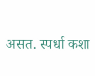असत. स्पर्धा कशा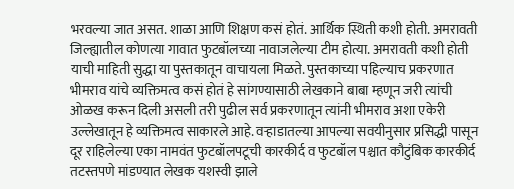भरवल्या जात असत. शाळा आणि शिक्षण कसं होतं. आर्थिक स्थिती कशी होती. अमरावती जिल्ह्यातील कोणत्या गावात फुटबॉलच्या नावाजलेल्या टीम होत्या. अमरावती कशी होती याची माहिती सुद्धा या पुस्तकातून वाचायला मिळते. पुस्तकाच्या पहिल्याच प्रकरणात भीमराव यांचे व्यक्तिमत्व कसं होतं हे सांगण्यासाठी लेखकाने बाबा म्हणून जरी त्यांची ओळख करून दिली असली तरी पुढील सर्व प्रकरणातून त्यांनी भीमराव अशा एकेरी उल्लेखातून हे व्यक्तिमत्व साकारले आहे. वऱ्हाडातल्या आपल्या सवयीनुसार प्रसिद्धी पासून दूर राहिलेल्या एका नामवंत फुटबॉलपटूची कारकीर्द व फुटबॉल पश्चात कौटुंबिक कारकीर्द तटस्तपणे मांडण्यात लेखक यशस्वी झाले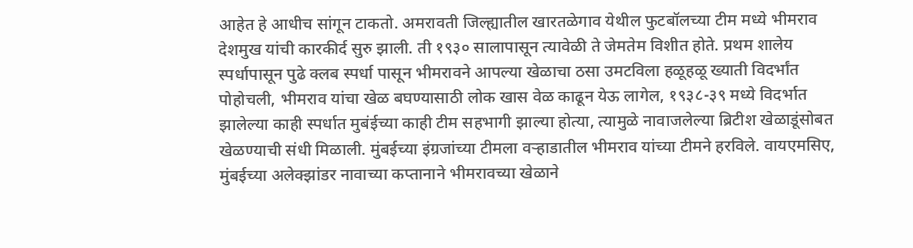आहेत हे आधीच सांगून टाकतो. अमरावती जिल्ह्यातील खारतळेगाव येथील फुटबॉलच्या टीम मध्ये भीमराव देशमुख यांची कारकीर्द सुरु झाली. ती १९३० सालापासून त्यावेळी ते जेमतेम विशीत होते. प्रथम शालेय स्पर्धापासून पुढे क्लब स्पर्धा पासून भीमरावने आपल्या खेळाचा ठसा उमटविला हळूहळू ख्याती विदर्भांत पोहोचली, भीमराव यांचा खेळ बघण्यासाठी लोक खास वेळ काढून येऊ लागेल, १९३८-३९ मध्ये विदर्भात झालेल्या काही स्पर्धात मुबंईच्या काही टीम सहभागी झाल्या होत्या, त्यामुळे नावाजलेल्या ब्रिटीश खेळाडूंसोबत खेळण्याची संधी मिळाली. मुंबईच्या इंग्रजांच्या टीमला वऱ्हाडातील भीमराव यांच्या टीमने हरविले. वायएमसिए, मुंबईच्या अलेक्झांडर नावाच्या कप्तानाने भीमरावच्या खेळाने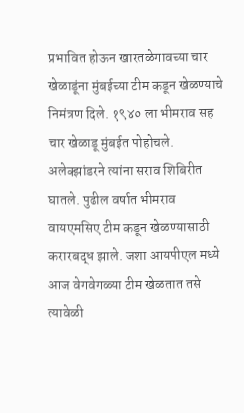प्रभावित होऊन खारतळेगावच्या चार खेळाडूंना मुंबईच्या टीम कडून खेळण्याचे निमंत्रण दिले. १९४० ला भीमराव सह चार खेळाडू मुंबईत पोहोचले. अलेक्झांडरने त्यांना सराव शिबिरीत घातले. पुढील वर्षात भीमराव वायएमसिए टीम कडून खेळण्यासाठी करारबद्ध झाले. जशा आयपीएल मध्ये आज वेगवेगळ्या टीम खेळतात तसे त्यावेळी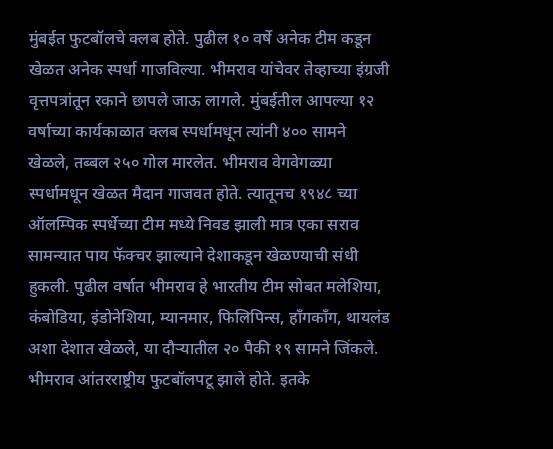मुंबईत फुटबॉलचे क्लब होते. पुढील १० वर्षे अनेक टीम कडून खेळत अनेक स्पर्धा गाजविल्या. भीमराव यांचेवर तेव्हाच्या इंग्रजी वृत्तपत्रांतून रकाने छापले जाऊ लागले. मुंबईतील आपल्या १२ वर्षाच्या कार्यकाळात क्लब स्पर्धामधून त्यांनी ४०० सामने खेळले, तब्बल २५० गोल मारलेत. भीमराव वेगवेगळ्या स्पर्धामधून खेळत मैदान गाजवत होते. त्यातूनच १९४८ च्या ऑलम्पिक स्पर्धेच्या टीम मध्ये निवड झाली मात्र एका सराव सामन्यात पाय फॅक्चर झाल्याने देशाकडून खेळण्याची संधी हुकली. पुढील वर्षात भीमराव हे भारतीय टीम सोबत मलेशिया, कंबोडिया, इंडोनेशिया, म्यानमार, फिलिपिन्स, हाँगकाँग, थायलंड अशा देशात खेळले, या दौऱ्यातील २० पैकी १९ सामने जिंकले. भीमराव आंतरराष्ट्रीय फुटबॉलपटू झाले होते. इतके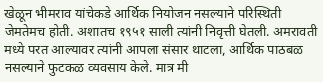खेळून भीमराव यांचेकडे आर्थिक नियोजन नसल्याने परिस्थिती जेमतेमच होती. अशातच १९५१ साली त्यांनी निवृत्ती घेतली. अमरावती मध्ये परत आल्यावर त्यांनी आपला संसार थाटला, आर्थिक पाठबळ नसल्याने फुटकळ व्यवसाय केले. मात्र मी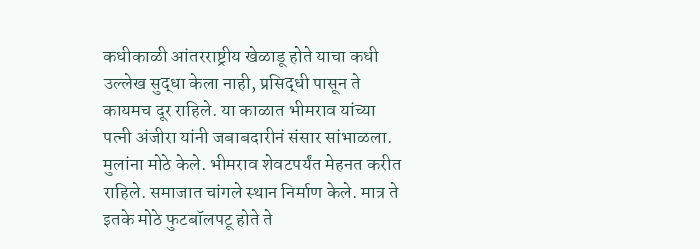कधीकाळी आंतरराष्ट्रीय खेळाडू होते याचा कधी उल्लेख सुद्धा केला नाही, प्रसिद्धी पासून ते कायमच दूर राहिले. या काळात भीमराव यांच्या पत्नी अंजीरा यांनी जबाबदारीनं संसार सांभाळला. मुलांना मोठे केले. भीमराव शेवटपर्यंत मेहनत करीत राहिले. समाजात चांगले स्थान निर्माण केले. मात्र ते इतके मोठे फुटबॉलपटू होते ते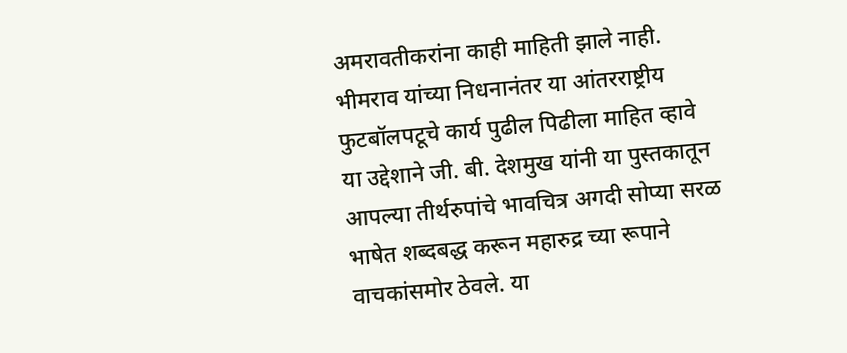अमरावतीकरांना काही माहिती झाले नाही. भीमराव यांच्या निधनानंतर या आंतरराष्ट्रीय फुटबॉलपटूचे कार्य पुढील पिढीला माहित व्हावे या उद्देशाने जी. बी. देशमुख यांनी या पुस्तकातून आपल्या तीर्थरुपांचे भावचित्र अगदी सोप्या सरळ भाषेत शब्दबद्ध करून महारुद्र च्या रूपाने वाचकांसमोर ठेवले. या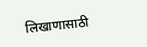लिखाणासाठी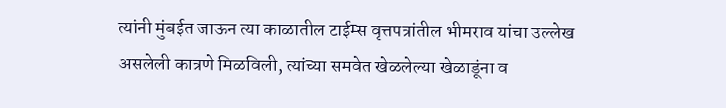त्यांनी मुंबईत जाऊन त्या काळातील टाईम्स वृत्तपत्रांतील भीमराव यांचा उल्लेख असलेली कात्रणे मिळविली, त्यांच्या समवेत खेळलेल्या खेळाडूंना व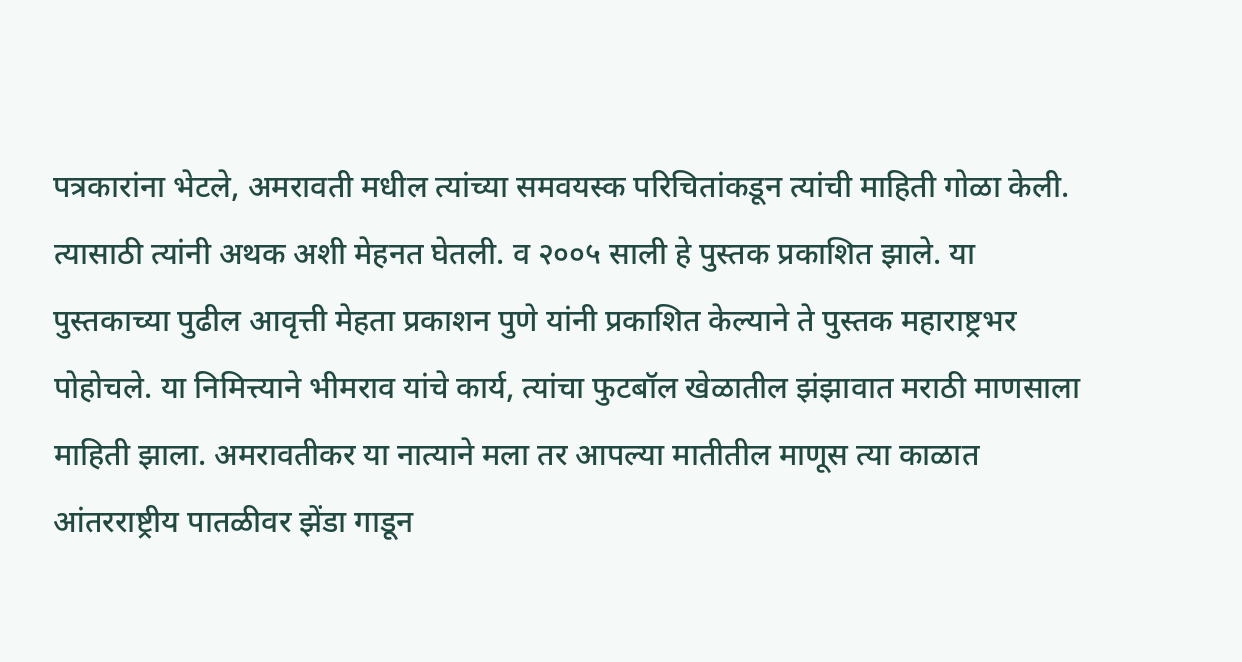पत्रकारांना भेटले, अमरावती मधील त्यांच्या समवयस्क परिचितांकडून त्यांची माहिती गोळा केली. त्यासाठी त्यांनी अथक अशी मेहनत घेतली. व २००५ साली हे पुस्तक प्रकाशित झाले. या पुस्तकाच्या पुढील आवृत्ती मेहता प्रकाशन पुणे यांनी प्रकाशित केल्याने ते पुस्तक महाराष्ट्रभर पोहोचले. या निमित्त्याने भीमराव यांचे कार्य, त्यांचा फुटबॉल खेळातील झंझावात मराठी माणसाला माहिती झाला. अमरावतीकर या नात्याने मला तर आपल्या मातीतील माणूस त्या काळात आंतरराष्ट्रीय पातळीवर झेंडा गाडून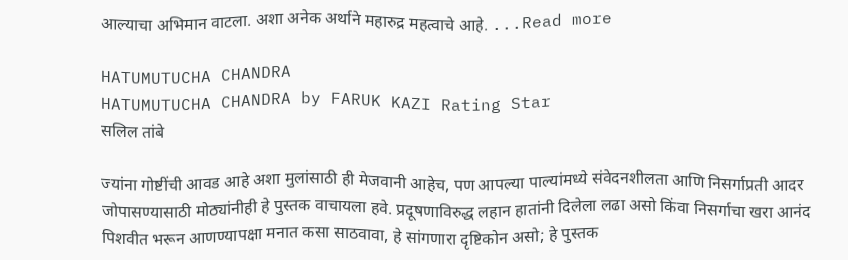आल्याचा अभिमान वाटला. अशा अनेक अर्थाने महारुद्र महत्वाचे आहे. ...Read more

HATUMUTUCHA CHANDRA
HATUMUTUCHA CHANDRA by FARUK KAZI Rating Star
सलिल तांबे

ज्यांना गोष्टींची आवड आहे अशा मुलांसाठी ही मेजवानी आहेच, पण आपल्या पाल्यांमध्ये संवेदनशीलता आणि निसर्गाप्रती आदर जोपासण्यासाठी मोठ्यांनीही हे पुस्तक वाचायला हवे. प्रदूषणाविरुद्ध लहान हातांनी दिलेला लढा असो किंवा निसर्गाचा खरा आनंद पिशवीत भरून आणण्यापक्षा मनात कसा साठवावा, हे सांगणारा दृष्टिकोन असो; हे पुस्तक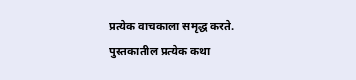प्रत्येक वाचकाला समृद्ध करते. पुस्तकातील प्रत्येक कथा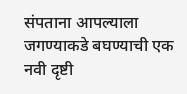संपताना आपल्याला जगण्याकडे बघण्याची एक नवी दृष्टी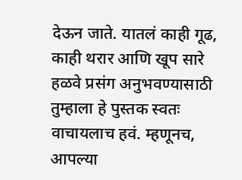देऊन जाते. यातलं काही गूढ, काही थरार आणि खूप सारे हळवे प्रसंग अनुभवण्यासाठी तुम्हाला हे पुस्तक स्वतः वाचायलाच हवं. म्हणूनच, आपल्या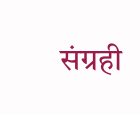संग्रही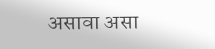असावा असा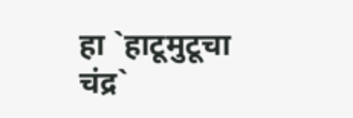हा `हाटूमुटूचा चंद्र`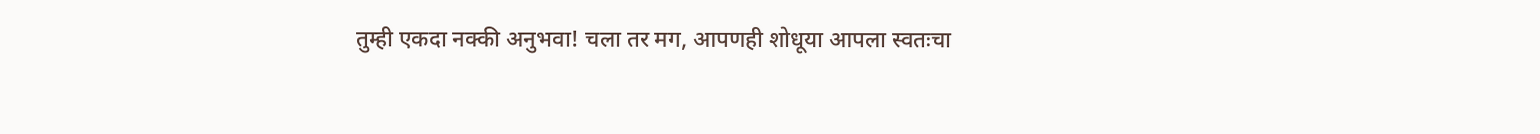तुम्ही एकदा नक्की अनुभवा! चला तर मग, आपणही शोधूया आपला स्वतःचा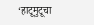‘हाटूमुटूचा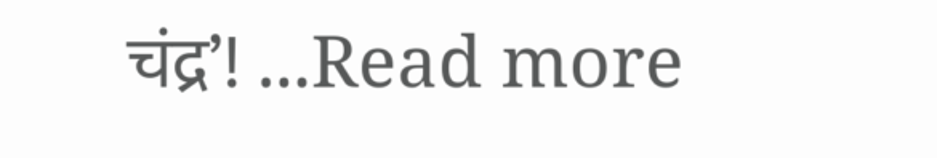चंद्र’! ...Read more